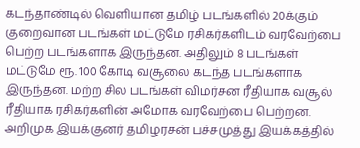கடந்தாண்டில் வெளியான தமிழ் படங்களில் 20க்கும் குறைவான படங்கள் மட்டுமே ரசிகர்களிடம் வரவேற்பை பெற்ற படங்களாக இருந்தன. அதிலும் 8 படங்கள் மட்டுமே ரூ. 100 கோடி வசூலை கடந்த படங்களாக இருந்தன. மற்ற சில படங்கள் விமர்சன ரீதியாக வசூல் ரீதியாக ரசிகர்களின் அமோக வரவேற்பை பெற்றன.
அறிமுக இயக்குனர் தமிழரசன் பச்சமுத்து இயக்கத்தில்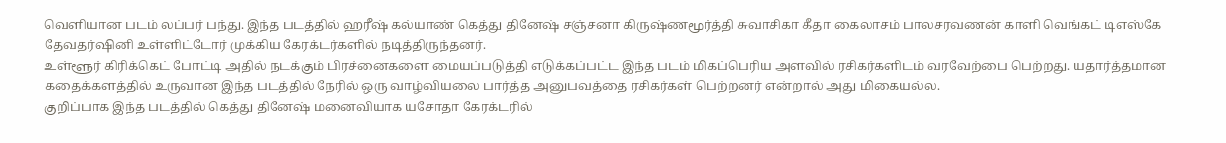வெளியான படம் லப்பர் பந்து. இந்த படத்தில் ஹரீஷ் கல்யாண் கெத்து தினேஷ் சஞ்சனா கிருஷ்ணமூர்த்தி சுவாசிகா கீதா கைலாசம் பாலசரவணன் காளி வெங்கட் டிஎஸ்கே தேவதர்ஷினி உள்ளிட்டோர் முக்கிய கேரக்டர்களில் நடித்திருந்தனர்.
உள்ளூர் கிரிக்கெட் போட்டி அதில் நடக்கும் பிரச்னைகளை மையப்படுத்தி எடுக்கப்பட்ட இந்த படம் மிகப்பெரிய அளவில் ரசிகர்களிடம் வரவேற்பை பெற்றது. யதார்த்தமான கதைக்களத்தில் உருவான இந்த படத்தில் நேரில் ஒரு வாழ்வியலை பார்த்த அனுபவத்தை ரசிகர்கள் பெற்றனர் என்றால் அது மிகையல்ல.
குறிப்பாக இந்த படத்தில் கெத்து தினேஷ் மனைவியாக யசோதா கேரக்டரில்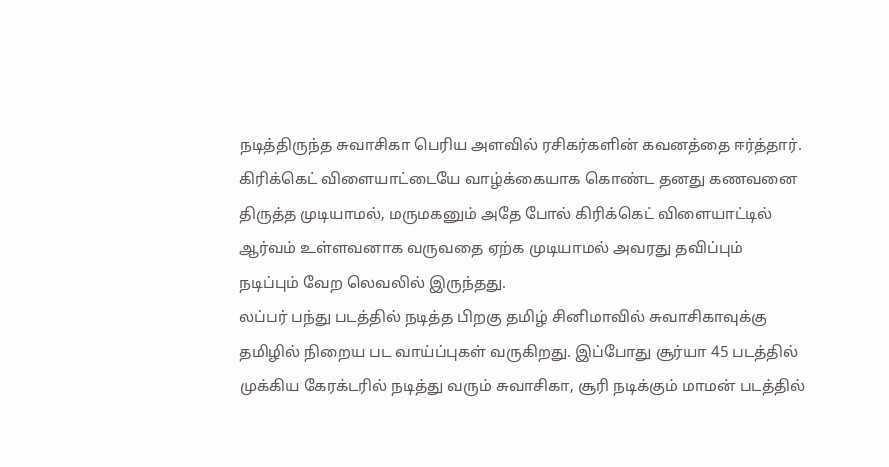நடித்திருந்த சுவாசிகா பெரிய அளவில் ரசிகர்களின் கவனத்தை ஈர்த்தார். கிரிக்கெட் விளையாட்டையே வாழ்க்கையாக கொண்ட தனது கணவனை திருத்த முடியாமல், மருமகனும் அதே போல் கிரிக்கெட் விளையாட்டில் ஆர்வம் உள்ளவனாக வருவதை ஏற்க முடியாமல் அவரது தவிப்பும் நடிப்பும் வேற லெவலில் இருந்தது.
லப்பர் பந்து படத்தில் நடித்த பிறகு தமிழ் சினிமாவில் சுவாசிகாவுக்கு தமிழில் நிறைய பட வாய்ப்புகள் வருகிறது. இப்போது சூர்யா 45 படத்தில் முக்கிய கேரக்டரில் நடித்து வரும் சுவாசிகா, சூரி நடிக்கும் மாமன் படத்தில்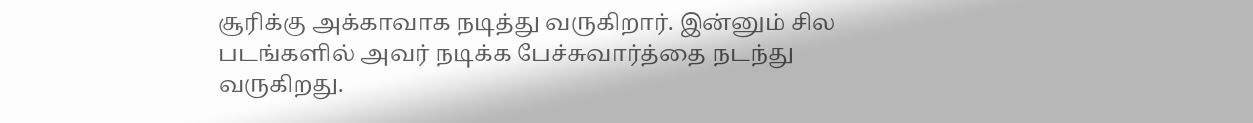சூரிக்கு அக்காவாக நடித்து வருகிறார். இன்னும் சில படங்களில் அவர் நடிக்க பேச்சுவார்த்தை நடந்து வருகிறது.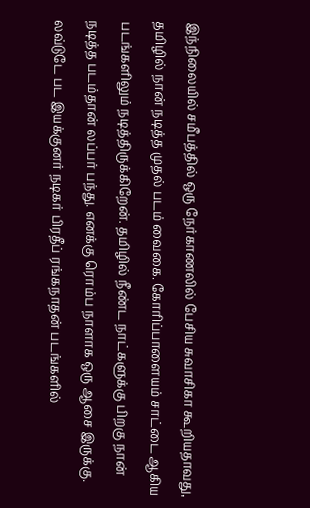இந்நிலையில் சமீபத்தில் ஒரு நேர்காணலில் பேசிய சுவாசிகா கூறியதாவது, தமிழில் நான் நடித்த முதல் படம் வைகை. கோரிப்பாளையம் சாட்டை ஆகிய படங்களிலும் நடித்திருக்கிறேன். தமிழில் நீண்ட நாட்களுக்கு பிறகு நான் நடித்த படம்தான் லப்பர் பந்து. எனக்கு ரொம்ப நாளாக ஒரு ஆசை இருக்கு. லவ்டுடே பட இயக்குனர் நடிகர் பிரதீப் ரங்கநாதன் படங்களில்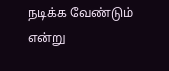நடிக்க வேண்டும் என்று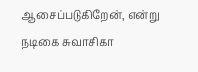ஆசைப்படுகிறேன், என்று நடிகை சுவாசிகா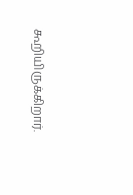கூறியிருக்கிறார்.